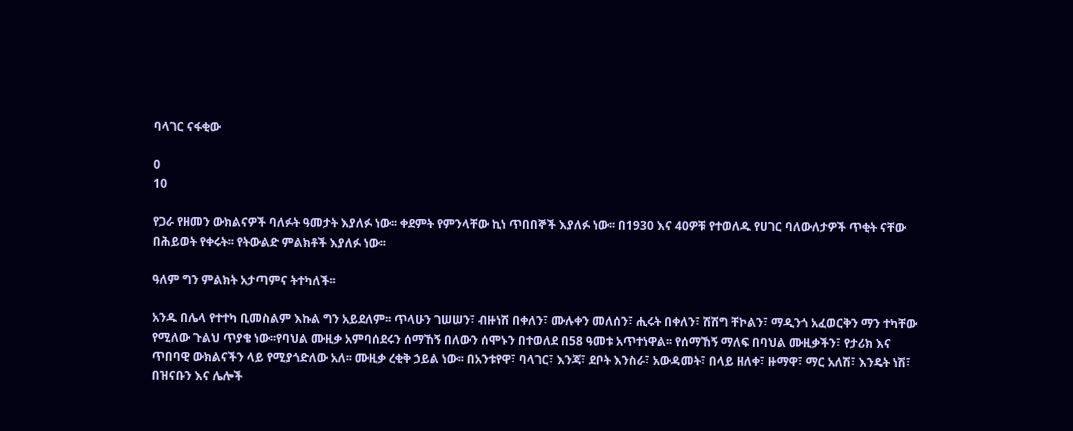ባላገር ናፋቂው

0
10

የጋራ የዘመን ውክልናዎች ባለፉት ዓመታት እያለፉ ነው፡፡ ቀደምት የምንላቸው ኪነ ጥበበኞች እያለፉ ነው፡፡ በ1930 እና 40ዎቹ የተወለዱ የሀገር ባለውለታዎች ጥቂት ናቸው በሕይወት የቀሩት፡፡ የትውልድ ምልክቶች እያለፉ ነው፡፡

ዓለም ግን ምልክት አታጣምና ትተካለች፡፡

አንዱ በሌላ የተተካ ቢመስልም እኩል ግን አይደለም፡፡ ጥላሁን ገሠሠን፣ ብዙነሽ በቀለን፣ ሙሉቀን መለሰን፣ ሒሩት በቀለን፣ ሽሽግ ቸኮልን፣ ማዲንጎ አፈወርቅን ማን ተካቸው የሚለው ጉልህ ጥያቄ ነው፡፡የባህል ሙዚቃ አምባሰደሩን ሰማኸኝ በለውን ሰሞኑን በተወለደ በ58 ዓመቱ አጥተነዋል፡፡ የሰማኸኝ ማለፍ በባህል ሙዚቃችን፣ የታሪክ እና ጥበባዊ ውክልናችን ላይ የሚያጎድለው አለ፡፡ ሙዚቃ ረቂቅ ኃይል ነው፡፡ በአንቱየዋ፣ ባላገር፣ እንጃ፣ ደቦት እንስራ፣ አውዳመት፣ በላይ ዘለቀ፣ ዙማዋ፣ ማር አለሽ፣ እንዴት ነሽ፣ በዝናቡን እና ሌሎች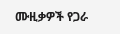ሙዚቃዎች የጋራ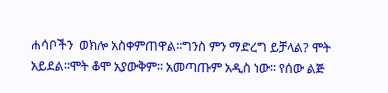ሐሳቦችን  ወክሎ አስቀምጠዋል፡፡ግንስ ምን ማድረግ ይቻላል? ሞት አይደል፡፡ሞት ቆሞ አያውቅም፡፡ አመጣጡም አዲስ ነው፡፡ የሰው ልጅ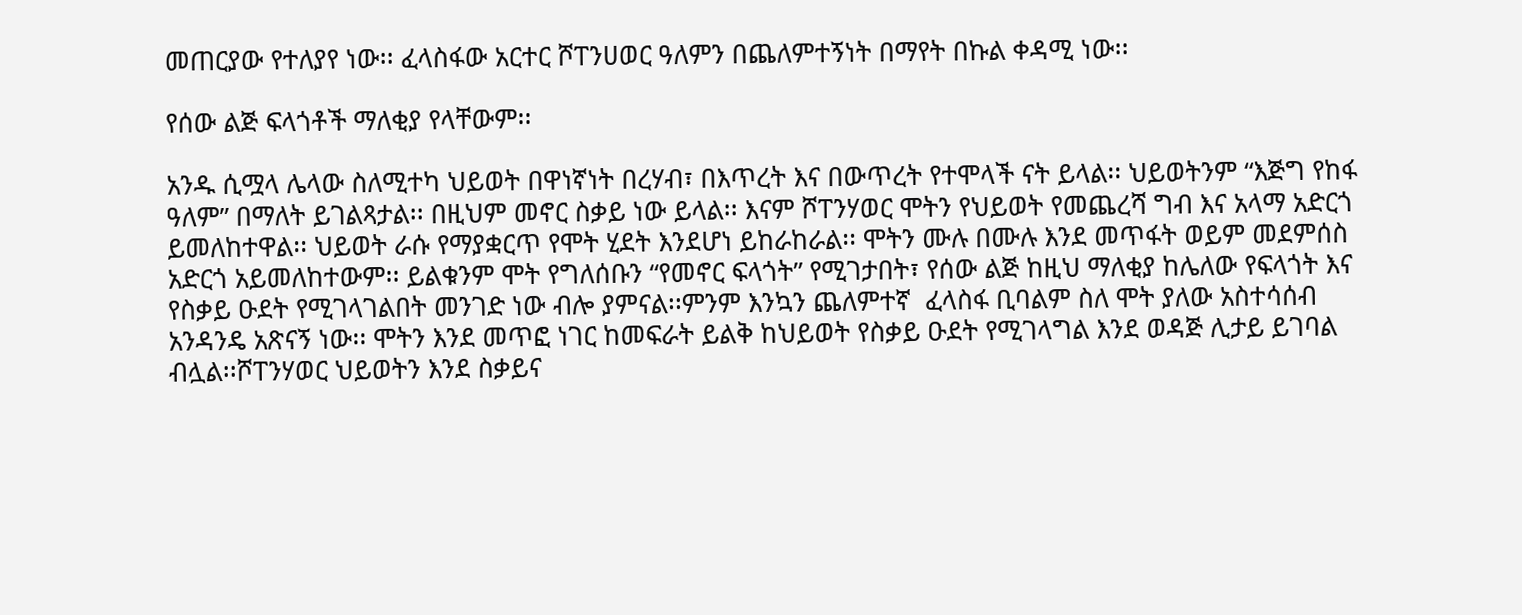መጠርያው የተለያየ ነው፡፡ ፈላስፋው አርተር ሾፐንሀወር ዓለምን በጨለምተኝነት በማየት በኩል ቀዳሚ ነው፡፡

የሰው ልጅ ፍላጎቶች ማለቂያ የላቸውም፡፡

አንዱ ሲሟላ ሌላው ስለሚተካ ህይወት በዋነኛነት በረሃብ፣ በእጥረት እና በውጥረት የተሞላች ናት ይላል፡፡ ህይወትንም “እጅግ የከፋ ዓለም” በማለት ይገልጻታል፡፡ በዚህም መኖር ስቃይ ነው ይላል፡፡ እናም ሾፐንሃወር ሞትን የህይወት የመጨረሻ ግብ እና አላማ አድርጎ ይመለከተዋል፡፡ ህይወት ራሱ የማያቋርጥ የሞት ሂደት እንደሆነ ይከራከራል፡፡ ሞትን ሙሉ በሙሉ እንደ መጥፋት ወይም መደምሰስ አድርጎ አይመለከተውም፡፡ ይልቁንም ሞት የግለሰቡን “የመኖር ፍላጎት” የሚገታበት፣ የሰው ልጅ ከዚህ ማለቂያ ከሌለው የፍላጎት እና የስቃይ ዑደት የሚገላገልበት መንገድ ነው ብሎ ያምናል፡፡ምንም እንኳን ጨለምተኛ  ፈላስፋ ቢባልም ስለ ሞት ያለው አስተሳሰብ አንዳንዴ አጽናኝ ነው፡፡ ሞትን እንደ መጥፎ ነገር ከመፍራት ይልቅ ከህይወት የስቃይ ዑደት የሚገላግል እንደ ወዳጅ ሊታይ ይገባል ብሏል፡፡ሾፐንሃወር ህይወትን እንደ ስቃይና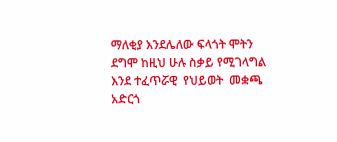ማለቂያ እንደሌለው ፍላጎት ሞትን ደግሞ ከዚህ ሁሉ ስቃይ የሚገላግል እንደ ተፈጥሯዊ  የህይወት  መቋጫ አድርጎ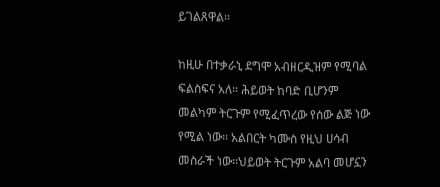ይገልጸዋል፡፡

ከዚሁ በተቃራኒ ደግሞ አብዘርዲዝም የሚባል ፍልስፍና አለ፡፡ ሕይወት ከባድ ቢሆንም መልካም ትርጉም የሚፈጥረው የሰው ልጅ ነው የሚል ነው፡፡ አልበርት ካሙስ የዚህ ሀሳብ መስራች ነው፡፡ህይወት ትርጉም አልባ መሆኗን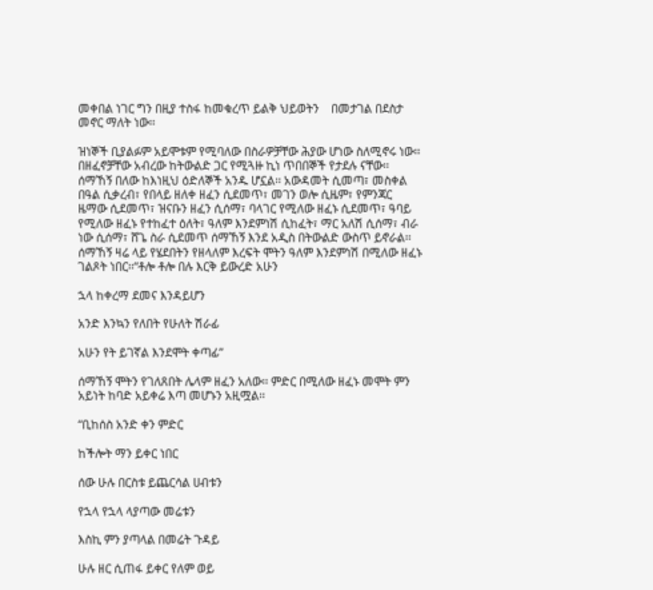መቀበል ነገር ግን በዚያ ተስፋ ከመቁረጥ ይልቅ ህይወትን    በመታገል በደስታ መኖር ማለት ነው፡፡

ዝነኞች ቢያልፉም አይሞቱም የሚባለው በስራዎቻቸው ሕያው ሆነው ስለሚኖሩ ነው፡፡ በዘፈኖቻቸው አብረው ከትውልድ ጋር የሚጓዙ ኪነ ጥበበኞች የታደሉ ናቸው፡፡ ሰማኸኝ በለው ከእነዚህ ዕድለኞች አንዱ ሆኗል፡፡ አውዳመት ሲመጣ፣ መስቀል በዓል ሲቃረብ፣ የበላይ ዘለቀ ዘፈን ሲደመጥ፣ መገን ወሎ ሲዜም፣ የምንጃር ዜማው ሲደመጥ፣ ዝናቡን ዘፈን ሲሰማ፣ ባላገር የሚለው ዘፈኑ ሲደመጥ፣ ዓባይ የሚለው ዘፈኑ የተከፈተ ዕለት፣ ዓለም እንደምነሽ ሲከፈት፣ ማር አለሽ ሲሰማ፣ ብራ ነው ሲሰማ፣ ሸጌ ስራ ሲደመጥ ሰማኸኝ እንደ አዲስ በትውልድ ውስጥ ይኖራል፡፡ሰማኸኝ ዛሬ ላይ የሄደበትን የዘላለም እረፍት ሞትን ዓለም እንደምነሽ በሚለው ዘፈኑ ገልጾት ነበር፡፡“ቶሎ ቶሎ በሉ እርቅ ይውረድ አሁን

ኋላ ከቀረማ ደመና እንዳይሆን

አንድ እንኳን የለበት የሁለት ሽራፊ

አሁን የት ይገኛል እንደሞት ቀጣፊ”

ሰማኸኝ ሞትን የገለጸበት ሌላም ዘፈን አለው፡፡ ምድር በሚለው ዘፈኑ መሞት ምን አይነት ከባድ አይቀሬ እጣ መሆኑን አዚሟል፡፡

“ቢከሰስ አንድ ቀን ምድር

ከችሎት ማን ይቀር ነበር

ሰው ሁሉ በርስቱ ይጨርሳል ሀብቱን

የኋላ የኋላ ላያጣው መሬቱን

እስኪ ምን ያጣላል በመሬት ጉዳይ

ሁሉ ዘር ሲጠፋ ይቀር የለም ወይ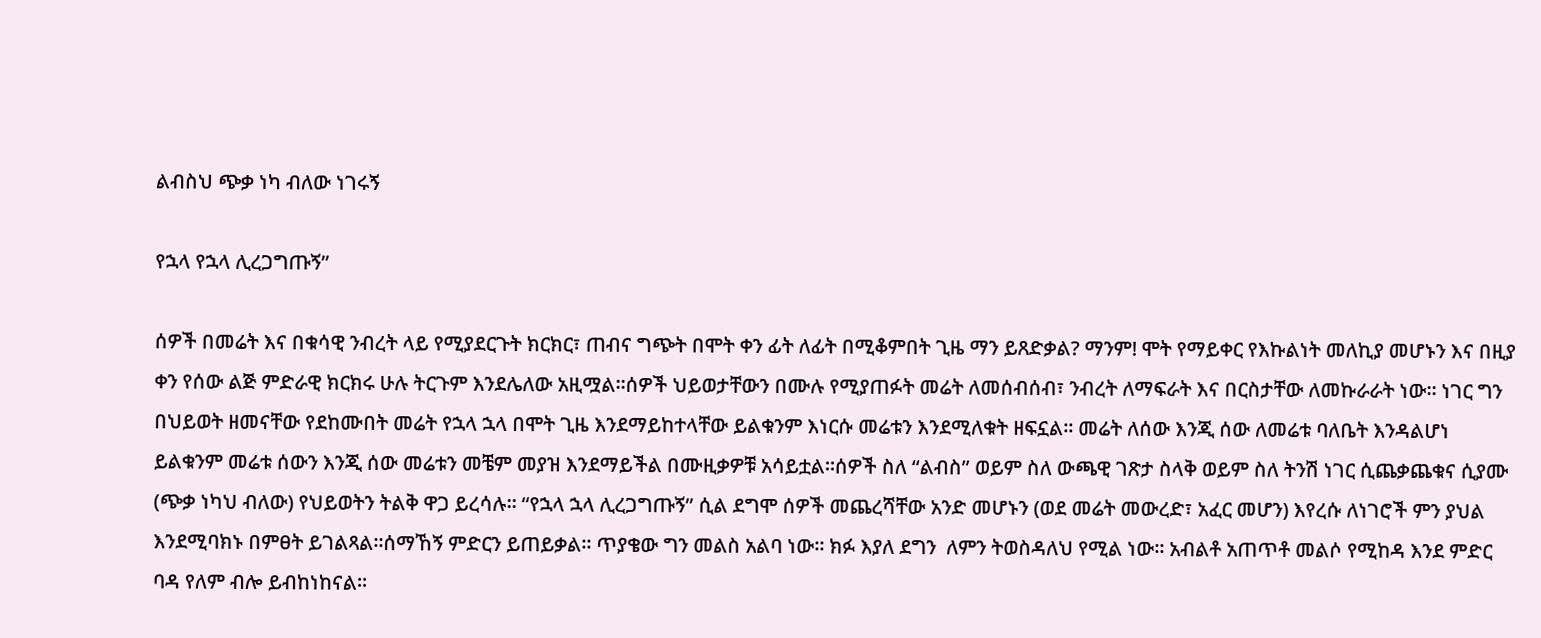ልብስህ ጭቃ ነካ ብለው ነገሩኝ

የኋላ የኋላ ሊረጋግጡኝ”

ሰዎች በመሬት እና በቁሳዊ ንብረት ላይ የሚያደርጉት ክርክር፣ ጠብና ግጭት በሞት ቀን ፊት ለፊት በሚቆምበት ጊዜ ማን ይጸድቃል? ማንም! ሞት የማይቀር የእኩልነት መለኪያ መሆኑን እና በዚያ ቀን የሰው ልጅ ምድራዊ ክርክሩ ሁሉ ትርጉም እንደሌለው አዚሟል፡፡ሰዎች ህይወታቸውን በሙሉ የሚያጠፉት መሬት ለመሰብሰብ፣ ንብረት ለማፍራት እና በርስታቸው ለመኩራራት ነው። ነገር ግን በህይወት ዘመናቸው የደከሙበት መሬት የኋላ ኋላ በሞት ጊዜ እንደማይከተላቸው ይልቁንም እነርሱ መሬቱን እንደሚለቁት ዘፍኗል፡፡ መሬት ለሰው እንጂ ሰው ለመሬቱ ባለቤት እንዳልሆነ ይልቁንም መሬቱ ሰውን እንጂ ሰው መሬቱን መቼም መያዝ እንደማይችል በሙዚቃዎቹ አሳይቷል፡፡ሰዎች ስለ “ልብስ” ወይም ስለ ውጫዊ ገጽታ ስላቅ ወይም ስለ ትንሽ ነገር ሲጨቃጨቁና ሲያሙ (ጭቃ ነካህ ብለው) የህይወትን ትልቅ ዋጋ ይረሳሉ፡፡ “የኋላ ኋላ ሊረጋግጡኝ” ሲል ደግሞ ሰዎች መጨረሻቸው አንድ መሆኑን (ወደ መሬት መውረድ፣ አፈር መሆን) እየረሱ ለነገሮች ምን ያህል እንደሚባክኑ በምፀት ይገልጻል፡፡ሰማኸኝ ምድርን ይጠይቃል፡፡ ጥያቄው ግን መልስ አልባ ነው፡፡ ክፉ እያለ ደግን  ለምን ትወስዳለህ የሚል ነው፡፡ አብልቶ አጠጥቶ መልሶ የሚከዳ እንደ ምድር ባዳ የለም ብሎ ይብከነከናል፡፡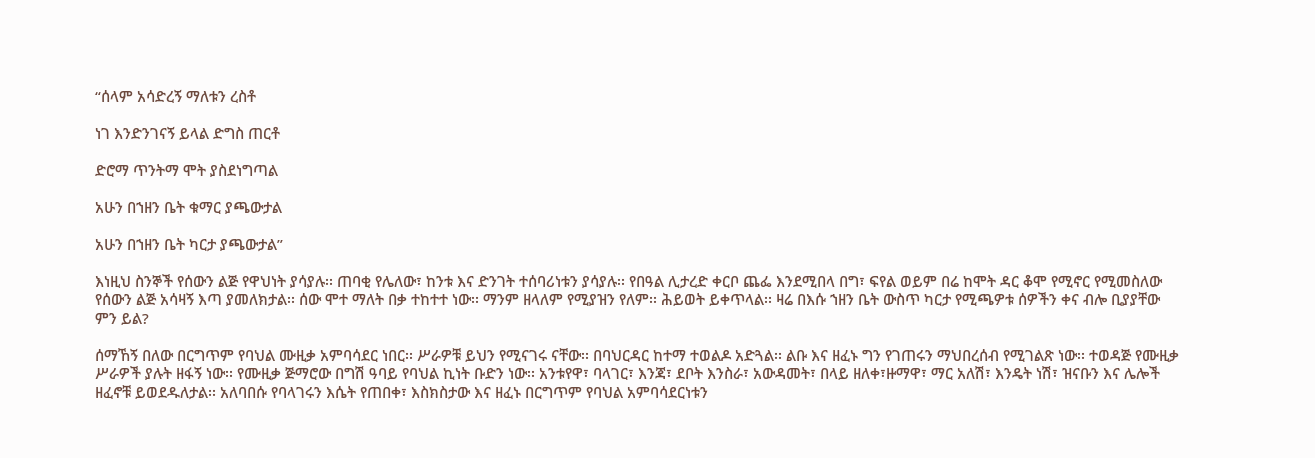“ሰላም አሳድረኝ ማለቱን ረስቶ

ነገ እንድንገናኝ ይላል ድግስ ጠርቶ

ድሮማ ጥንትማ ሞት ያስደነግጣል

አሁን በኀዘን ቤት ቁማር ያጫውታል

አሁን በኀዘን ቤት ካርታ ያጫውታል”

እነዚህ ስንኞች የሰውን ልጅ የዋህነት ያሳያሉ፡፡ ጠባቂ የሌለው፣ ከንቱ እና ድንገት ተሰባሪነቱን ያሳያሉ፡፡ የበዓል ሊታረድ ቀርቦ ጨፌ እንደሚበላ በግ፣ ፍየል ወይም በሬ ከሞት ዳር ቆሞ የሚኖር የሚመስለው የሰውን ልጅ አሳዛኝ እጣ ያመለክታል፡፡ ሰው ሞተ ማለት በቃ ተከተተ ነው፡፡ ማንም ዘላለም የሚያዝን የለም፡፡ ሕይወት ይቀጥላል፡፡ ዛሬ በእሱ ኀዘን ቤት ውስጥ ካርታ የሚጫዎቱ ሰዎችን ቀና ብሎ ቢያያቸው ምን ይል?

ሰማኸኝ በለው በርግጥም የባህል ሙዚቃ አምባሳደር ነበር፡፡ ሥራዎቹ ይህን የሚናገሩ ናቸው፡፡ በባህርዳር ከተማ ተወልዶ አድጓል፡፡ ልቡ እና ዘፈኑ ግን የገጠሩን ማህበረሰብ የሚገልጽ ነው፡፡ ተወዳጅ የሙዚቃ ሥራዎች ያሉት ዘፋኝ ነው፡፡ የሙዚቃ ጅማሮው በግሽ ዓባይ የባህል ኪነት ቡድን ነው፡፡ አንቱየዋ፣ ባላገር፣ እንጃ፣ ደቦት እንስራ፣ አውዳመት፣ በላይ ዘለቀ፣ዙማዋ፣ ማር አለሽ፣ እንዴት ነሽ፣ ዝናቡን እና ሌሎች ዘፈኖቹ ይወደዱለታል፡፡ አለባበሱ የባላገሩን እሴት የጠበቀ፣ እስክስታው እና ዘፈኑ በርግጥም የባህል አምባሳደርነቱን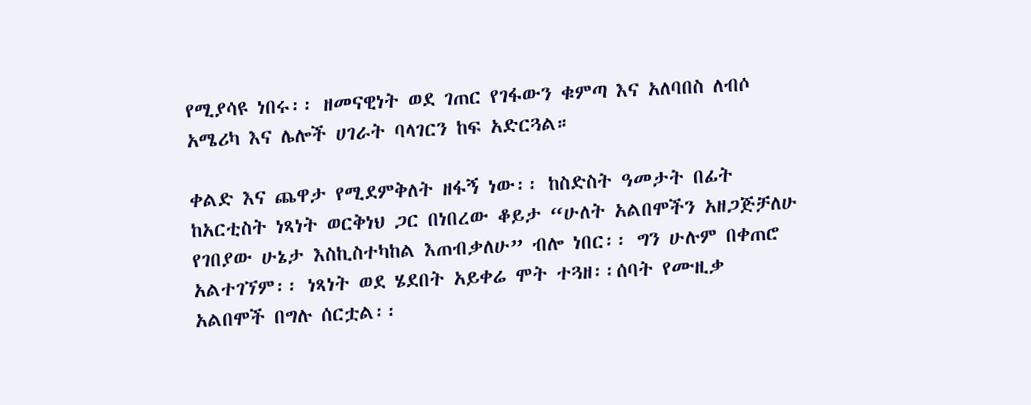የሚያሳዩ ነበሩ፡፡ ዘመናዊነት ወደ ገጠር የገፋውን ቁምጣ እና አለባበስ ለብሶ አሜሪካ እና ሌሎች ሀገራት ባላገርን ከፍ አድርጓል።

ቀልድ እና ጨዋታ የሚደምቅለት ዘፋኝ ነው፡፡ ከስድስት ዓመታት በፊት ከአርቲስት ነጻነት ወርቅነህ ጋር በነበረው ቆይታ “ሁለት አልበሞችን አዘጋጅቻለሁ የገበያው ሁኔታ እስኪስተካከል እጠብቃለሁ” ብሎ ነበር፡፡ ግን ሁሉም በቀጠሮ አልተገኘም፡፡ ነጻነት ወደ ሄደበት አይቀሬ ሞት ተጓዘ፡፡ሰባት የሙዚቃ አልበሞች በግሉ ሰርቷል፡፡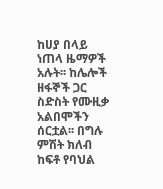ከሀያ በላይ ነጠላ ዜማዎች አሉት፡፡ ከሌሎች ዘፋኞች ጋር ስድስት የሙዚቃ አልበሞችን ሰርቷል፡፡ በግሉ ምሽት ክለብ ከፍቶ የባህል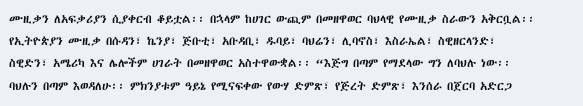ሙዚቃን ለአፍቃሪያን ሲያቀርብ ቆይቷል፡፡ በኋላም ከሀገር ውጪም በመዘዋወር ባህላዊ የሙዚቃ ስራውን አቅርቧል፡፡ የኢትዮጵያን ሙዚቃ በሱዳን፣ ኬንያ፣ ጅቡቲ፣ አቡዳቢ፣ ዱባይ፣ ባህሬን፣ ሊባኖስ፣ እስራኤል፣ ስዊዘርላንድ፣ ስዊድን፣ አሜሪካ እና ሌሎችም ሀገራት በመዘዋወር አስተዋውቋል፡፡ “እጅግ በጣም የማደላው ግን ለባህሉ ነው፡፡ ባህሉን በጣም እወዳለሁ፡፡ ምክንያቱም ዓይኔ የሚናፍቀው የውሃ ድምጽ፣ የጅረት ድምጽ፣ እንሰራ በጀርባ አድርጋ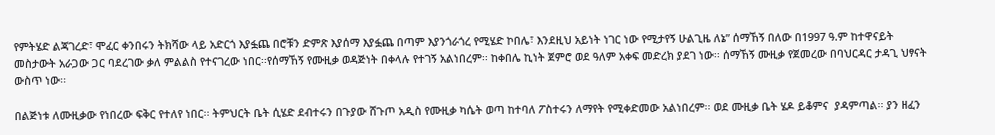የምትሄድ ልጃገረድ፣ ሞፈር ቀንበሩን ትክሻው ላይ አድርጎ እያፏጨ በሮቹን ድምጽ እያሰማ እያፏጨ በጣም እያንጎራጎረ የሚሄድ ኮበሌ፣ እንደዚህ አይነት ነገር ነው የሚታየኝ ሁልጊዜ ለኔ” ሰማኸኝ በለው በ1997 ዓ.ም ከተዋናይት መስታውት አራጋው ጋር ባደረገው ቃለ ምልልስ የተናገረው ነበር፡፡የሰማኸኝ የሙዚቃ ወዳጅነት በቀላሉ የተገኝ አልነበረም፡፡ ከቀበሌ ኪነት ጀምሮ ወደ ዓለም አቀፍ መድረክ ያደገ ነው፡፡ ሰማኸኝ ሙዚቃ የጀመረው በባህርዳር ታዳጊ ህፃናት ውስጥ ነው፡፡

በልጅነቱ ለሙዚቃው የነበረው ፍቅር የተለየ ነበር፡፡ ትምህርት ቤት ሲሄድ ደብተሩን በጉያው ሸጉጦ አዲስ የሙዚቃ ካሴት ወጣ ከተባለ ፖስተሩን ለማየት የሚቀድመው አልነበረም፡፡ ወደ ሙዚቃ ቤት ሄዶ ይቆምና  ያዳምጣል፡፡ ያን ዘፈን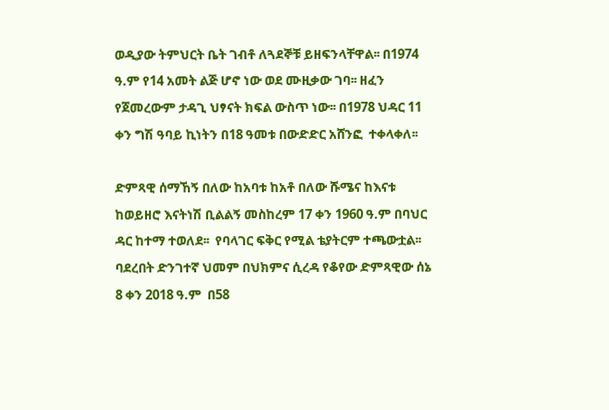ወዲያው ትምህርት ቤት ገብቶ ለጓደኞቹ ይዘፍንላቸዋል፡፡ በ1974 ዓ.ም የ14 አመት ልጅ ሆኖ ነው ወደ ሙዚቃው ገባ፡፡ ዘፈን የጀመረውም ታዳጊ ህፃናት ክፍል ውስጥ ነው፡፡ በ1978 ህዳር 11 ቀን ግሽ ዓባይ ኪነትን በ18 ዓመቱ በውድድር አሸንፎ  ተቀላቀለ፡፡

ድምጻዊ ሰማኸኝ በለው ከአባቱ ከአቶ በለው ሹሜና ከእናቱ ከወይዘሮ እናትነሽ ቢልልኝ መስከረም 17 ቀን 1960 ዓ.ም በባህር ዳር ከተማ ተወለደ፡፡  የባላገር ፍቅር የሚል ቴያትርም ተጫውቷል፡፡ ባደረበት ድንገተኛ ህመም በህክምና ሲረዳ የቆየው ድምጻዊው ሰኔ 8 ቀን 2018 ዓ.ም  በ58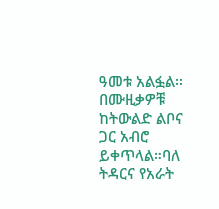ዓመቱ አልፏል፡፡ በሙዚቃዎቹ ከትውልድ ልቦና ጋር አብሮ ይቀጥላል።ባለ ትዳርና የአራት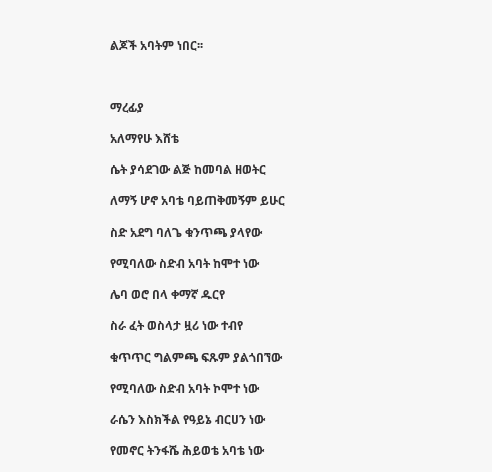ልጆች አባትም ነበር፡፡



ማረፊያ

አለማየሁ እሸቴ

ሴት ያሳደገው ልጅ ከመባል ዘወትር

ለማኝ ሆኖ አባቴ ባይጠቅመኝም ይሁር

ስድ አደግ ባለጌ ቁንጥጫ ያላየው

የሚባለው ስድብ አባት ከሞተ ነው

ሌባ ወሮ በላ ቀማኛ ዱርየ

ስራ ፈት ወስላታ ዟሪ ነው ተብየ

ቁጥጥር ግልምጫ ፍጹም ያልጎበኘው

የሚባለው ስድብ አባት ኮሞተ ነው

ራሴን እስክችል የዓይኔ ብርሀን ነው

የመኖር ትንፋሼ ሕይወቴ አባቴ ነው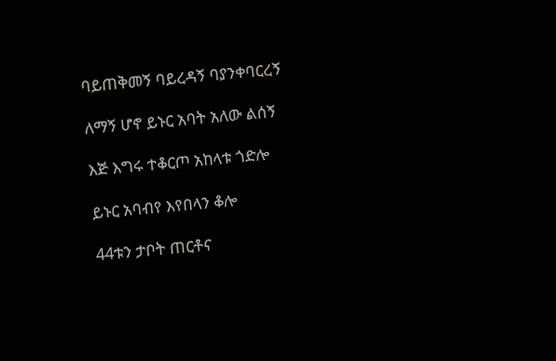ባይጠቅመኝ ባይረዳኝ ባያንቀባርረኝ

ለማኝ ሆኖ ይኑር አባት አለው ልሰኝ

እጅ እግሩ ተቆርጦ አከላቱ ጎድሎ

ይኑር አባብየ እየበላን ቆሎ

44ቱን ታቦት ጠርቶና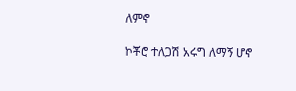ለምኖ

ኮቾሮ ተለጋሽ አሩግ ለማኝ ሆኖ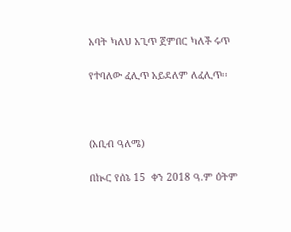አባት ካለህ አጊጥ ጀምበር ካለች ሩጥ

የተባለው ፈሊጥ አይደለም ለፈሊጥ፡፡



(አቢብ ዓለሜ)

በኲር የሰኔ 15  ቀን 2018 ዓ.ም ዕትም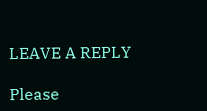LEAVE A REPLY

Please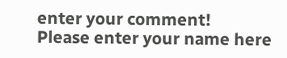enter your comment!
Please enter your name here